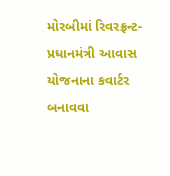મોરબીમાં રિવરફ્રન્ટ-પ્રધાનમંત્રી આવાસ યોજનાના કવાર્ટર બનાવવા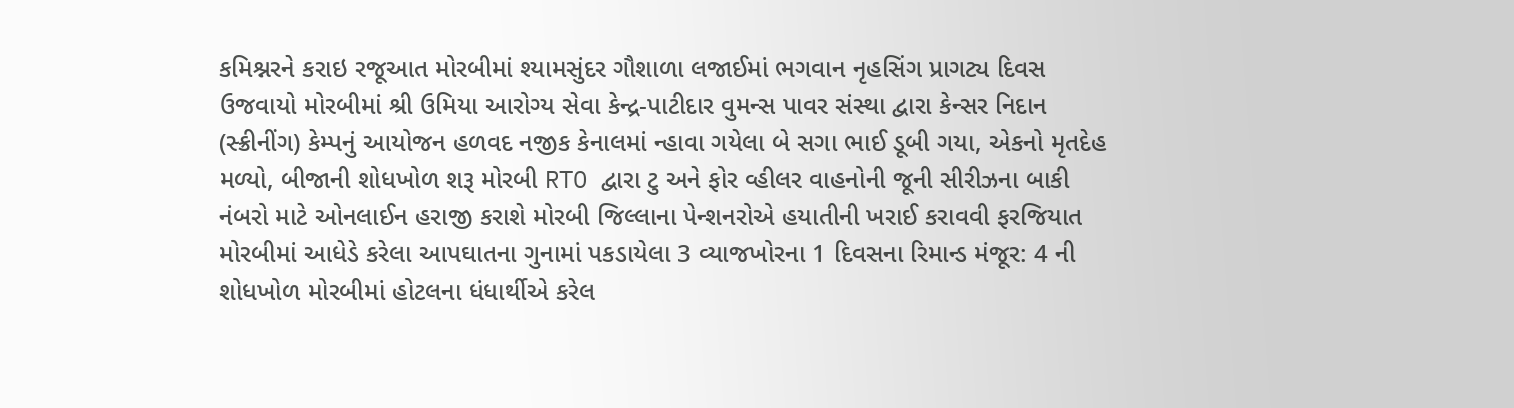કમિશ્નરને કરાઇ રજૂઆત મોરબીમાં શ્યામસુંદર ગૌશાળા લજાઈમાં ભગવાન નૃહસિંગ પ્રાગટ્ય દિવસ ઉજવાયો મોરબીમાં શ્રી ઉમિયા આરોગ્ય સેવા કેન્દ્ર-પાટીદાર વુમન્સ પાવર સંસ્થા દ્વારા કેન્સર નિદાન (સ્ક્રીનીંગ) કેમ્પનું આયોજન હળવદ નજીક કેનાલમાં ન્હાવા ગયેલા બે સગા ભાઈ ડૂબી ગયા, એકનો મૃતદેહ મળ્યો, બીજાની શોધખોળ શરૂ મોરબી RTO દ્વારા ટુ અને ફોર વ્હીલર વાહનોની જૂની સીરીઝના બાકી નંબરો માટે ઓનલાઈન હરાજી કરાશે મોરબી જિલ્લાના પેન્શનરોએ હયાતીની ખરાઈ કરાવવી ફરજિયાત મોરબીમાં આધેડે કરેલા આપઘાતના ગુનામાં પકડાયેલા 3 વ્યાજખોરના 1 દિવસના રિમાન્ડ મંજૂર: 4 ની શોધખોળ મોરબીમાં હોટલના ધંધાર્થીએ કરેલ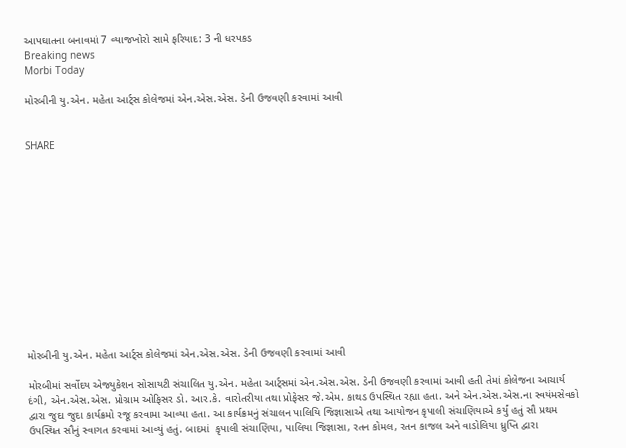આપઘાતના બનાવમાં 7 વ્યાજખોરો સામે ફરિયાદ: 3 ની ધરપકડ
Breaking news
Morbi Today

મોરબીની યુ.એન. મહેતા આર્ટ્સ કોલેજમાં એન.એસ.એસ. ડેની ઉજવણી કરવામાં આવી


SHARE













મોરબીની યુ.એન. મહેતા આર્ટ્સ કોલેજમાં એન.એસ.એસ. ડેની ઉજવણી કરવામાં આવી

મોરબીમાં સર્વોદય એજ્યુકેશન સોસાયટી સંચાલિત યુ.એન. મહેતા આર્ટ્સમાં એન.એસ.એસ. ડેની ઉજવણી કરવામાં આવી હતી તેમાં કોલેજના આચાર્ય દંગી, એન.એસ.એસ. પ્રોગ્રામ ઓફિસર ડો. આર.કે. વારોતરીયા તથા પ્રોફેસર જે.એમ. કાથડ ઉપસ્થિત રહ્યા હતા. અને એન.એસ.એસ.ના સ્વયંમસેવકો દ્વારા જુદા જુદા કાર્યક્રમો રજૂ કરવામા આવ્યા હતા. આ કાર્યક્રમનું સંચાલન પાલિયિ જિજ્ઞાસાએ તથા આયોજન કૃપાલી સંચાણિયાએ કર્યું હતું સૌ પ્રથમ ઉપસ્થિત સૌનું સ્વાગત કરવામાં આવ્યું હતું. બાદમાં  કૃપાલી સંચાણિયા, પાલિયા જિજ્ઞાસા, રતન કોમલ, રતન કાજલ અને વાડોલિયા ધ્રુપ્તિ દ્વારા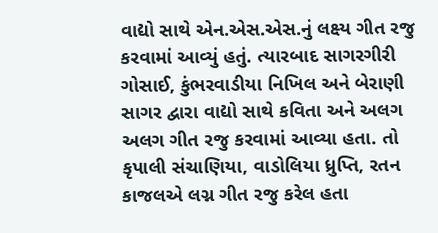વાદ્યો સાથે એન.એસ.એસ.નું લક્ષ્ય ગીત રજુ કરવામાં આવ્યું હતું. ત્યારબાદ સાગરગીરી ગોસાઈ, કુંભરવાડીયા નિખિલ અને બેરાણી સાગર દ્વારા વાદ્યો સાથે કવિતા અને અલગ અલગ ગીત રજુ કરવામાં આવ્યા હતા. તો કૃપાલી સંચાણિયા, વાડોલિયા ધ્રુપ્તિ, રતન કાજલએ લગ્ન ગીત રજુ કરેલ હતા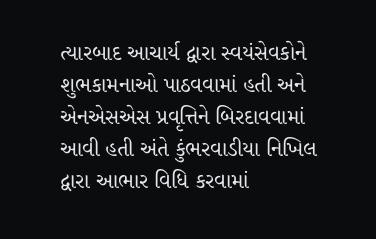ત્યારબાદ આચાર્ય દ્વારા સ્વયંસેવકોને શુભકામનાઓ પાઠવવામાં હતી અને એનએસએસ પ્રવૃત્તિને બિરદાવવામાં આવી હતી અંતે કુંભરવાડીયા નિખિલ દ્વારા આભાર વિધિ કરવામાં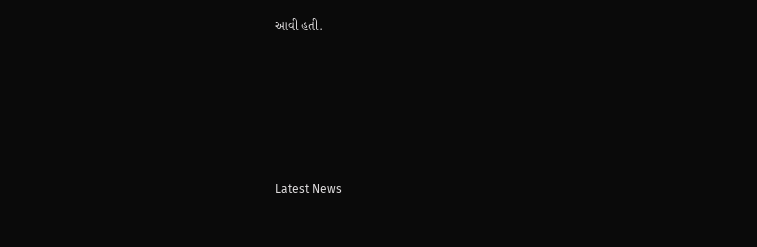આવી હતી.






Latest News